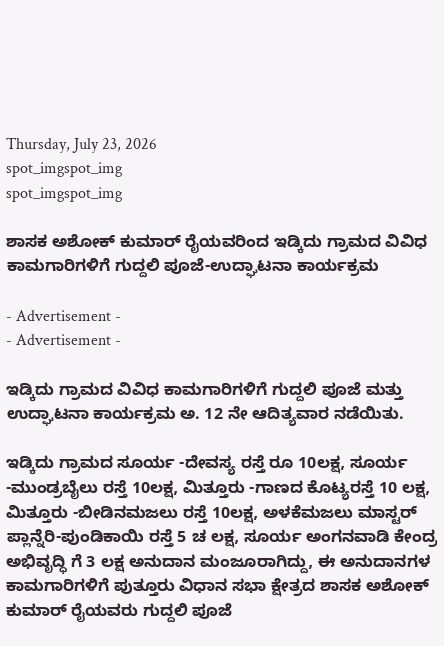Thursday, July 23, 2026
spot_imgspot_img
spot_imgspot_img

ಶಾಸಕ ಅಶೋಕ್‌ ಕುಮಾರ್‌ ರೈಯವರಿಂದ ಇಡ್ಕಿದು ಗ್ರಾಮದ ವಿವಿಧ ಕಾಮಗಾರಿಗಳಿಗೆ ಗುದ್ದಲಿ ಪೂಜೆ-ಉದ್ಘಾಟನಾ ಕಾರ್ಯಕ್ರಮ

- Advertisement -
- Advertisement -

ಇಡ್ಕಿದು ಗ್ರಾಮದ ವಿವಿಧ ಕಾಮಗಾರಿಗಳಿಗೆ ಗುದ್ದಲಿ ಪೂಜೆ ಮತ್ತು ಉದ್ಘಾಟನಾ ಕಾರ್ಯಕ್ರಮ ಅ. 12 ನೇ ಆದಿತ್ಯವಾರ ನಡೆಯಿತು.

ಇಡ್ಕಿದು ಗ್ರಾಮದ ಸೂರ್ಯ -ದೇವಸ್ಯ ರಸ್ತೆ ರೂ 10ಲಕ್ಷ, ಸೂರ್ಯ -ಮುಂಡ್ರಬೈಲು ರಸ್ತೆ 10ಲಕ್ಷ, ಮಿತ್ತೂರು -ಗಾಣದ ಕೊಟ್ಯರಸ್ತೆ 10 ಲಕ್ಷ, ಮಿತ್ತೂರು -ಬೀಡಿನಮಜಲು ರಸ್ತೆ 10ಲಕ್ಷ, ಅಳಕೆಮಜಲು ಮಾಸ್ಟರ್ ಪ್ಲಾನ್ನೆರಿ-ಪುಂಡಿಕಾಯಿ ರಸ್ತೆ 5 ಚ ಲಕ್ಷ, ಸೂರ್ಯ ಅಂಗನವಾಡಿ ಕೇಂದ್ರ ಅಭಿವೃದ್ಧಿ ಗೆ 3 ಲಕ್ಷ ಅನುದಾನ ಮಂಜೂರಾಗಿದ್ದು, ಈ ಅನುದಾನಗಳ ಕಾಮಗಾರಿಗಳಿಗೆ ಪುತ್ತೂರು ವಿಧಾನ ಸಭಾ ಕ್ಷೇತ್ರದ ಶಾಸಕ ಅಶೋಕ್‌ ಕುಮಾರ್‌ ರೈಯವರು ಗುದ್ದಲಿ ಪೂಜೆ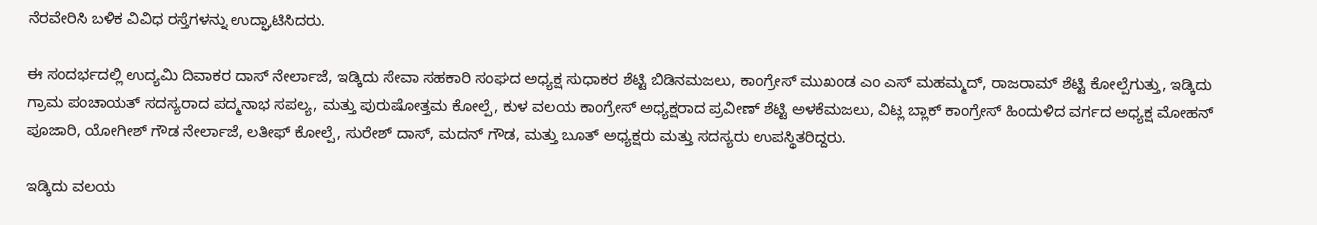ನೆರವೇರಿಸಿ ಬಳಿಕ ವಿವಿಧ ರಸ್ತೆಗಳನ್ನು ಉದ್ಘಾಟಿಸಿದರು.

ಈ ಸಂದರ್ಭದಲ್ಲಿ ಉದ್ಯಮಿ ದಿವಾಕರ ದಾಸ್‌ ನೇರ್ಲಾಜೆ, ಇಡ್ಕಿದು ಸೇವಾ ಸಹಕಾರಿ ಸಂಘದ ಅಧ್ಯಕ್ಷ ಸುಧಾಕರ ಶೆಟ್ಟಿ ಬಿಡಿನಮಜಲು, ಕಾಂಗ್ರೇಸ್‌ ಮುಖಂಡ ಎಂ ಎಸ್‌ ಮಹಮ್ಮದ್‌, ರಾಜರಾಮ್‌ ಶೆಟ್ಟಿ ಕೋಲ್ಪೆಗುತ್ತು, ಇಡ್ಕಿದು ಗ್ರಾಮ ಪಂಚಾಯತ್ ಸದಸ್ಯರಾದ ಪದ್ಮನಾಭ ಸಪಲ್ಯ, ಮತ್ತು ಪುರುಷೋತ್ತಮ ಕೋಲ್ಪೆ, ಕುಳ ವಲಯ ಕಾಂಗ್ರೇಸ್ ಅಧ್ಯಕ್ಷರಾದ ಪ್ರವೀಣ್‌ ಶೆಟ್ಟಿ ಅಳಕೆಮಜಲು, ವಿಟ್ಲ ಬ್ಲಾಕ್‌ ಕಾಂಗ್ರೇಸ್‌ ಹಿಂದುಳಿದ ವರ್ಗದ ಅಧ್ಯಕ್ಷ ಮೋಹನ್ ಪೂಜಾರಿ, ಯೋಗೀಶ್‌ ಗೌಡ ನೇರ್ಲಾಜೆ, ಲತೀಫ್‌ ಕೋಲ್ಪೆ, ಸುರೇಶ್ ದಾಸ್‌, ಮದನ್‌ ಗೌಡ, ಮತ್ತು ಬೂತ್‌ ಅಧ್ಯಕ್ಷರು ಮತ್ತು ಸದಸ್ಯರು ಉಪಸ್ಥಿತರಿದ್ದರು.

ಇಡ್ಕಿದು ವಲಯ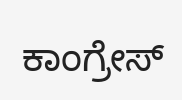ಕಾಂಗ್ರೇಸ್‌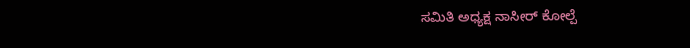ಸಮಿತಿ ಅಧ್ಯಕ್ಷ ನಾಸೀರ್‌ ಕೋಲ್ಪೆ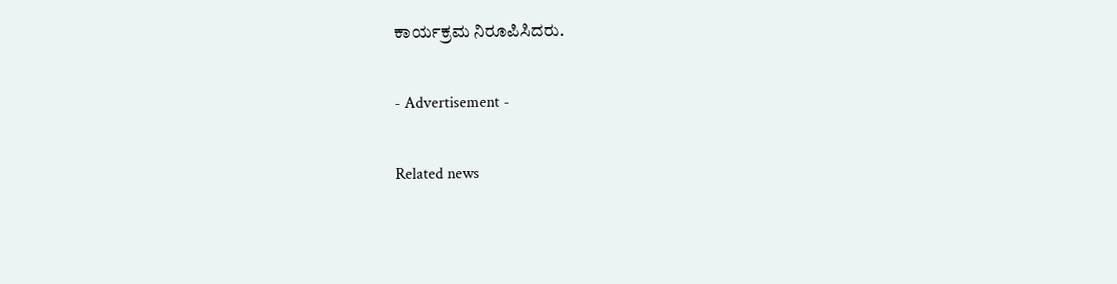ಕಾರ್ಯಕ್ರಮ ನಿರೂಪಿಸಿದರು.

- Advertisement -

Related news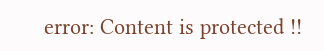error: Content is protected !!